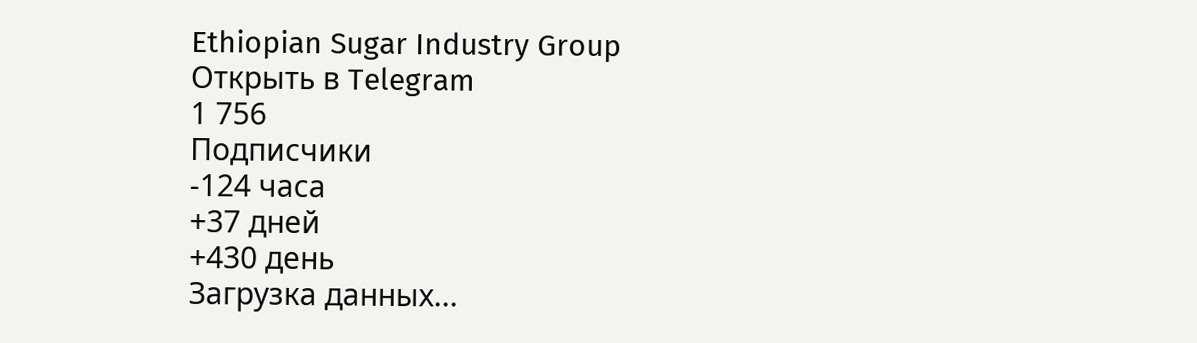Ethiopian Sugar Industry Group
Открыть в Telegram
1 756
Подписчики
-124 часа
+37 дней
+430 день
Загрузка данных...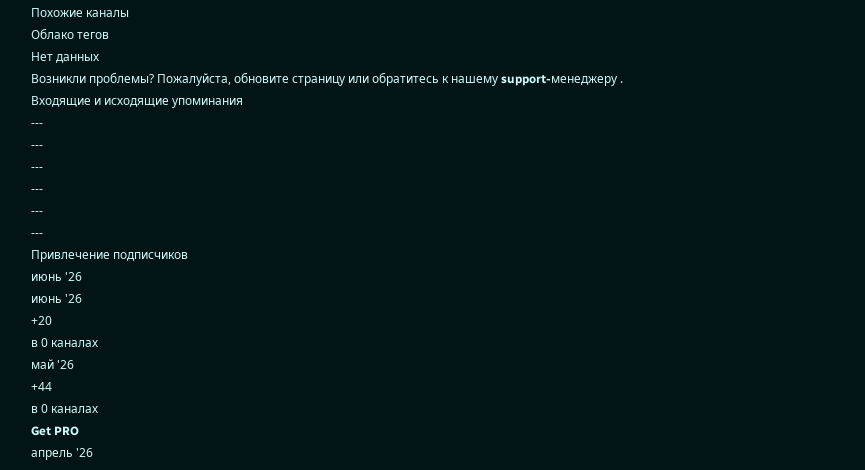Похожие каналы
Облако тегов
Нет данных
Возникли проблемы? Пожалуйста, обновите страницу или обратитесь к нашему support-менеджеру .
Входящие и исходящие упоминания
---
---
---
---
---
---
Привлечение подписчиков
июнь '26
июнь '26
+20
в 0 каналах
май '26
+44
в 0 каналах
Get PRO
апрель '26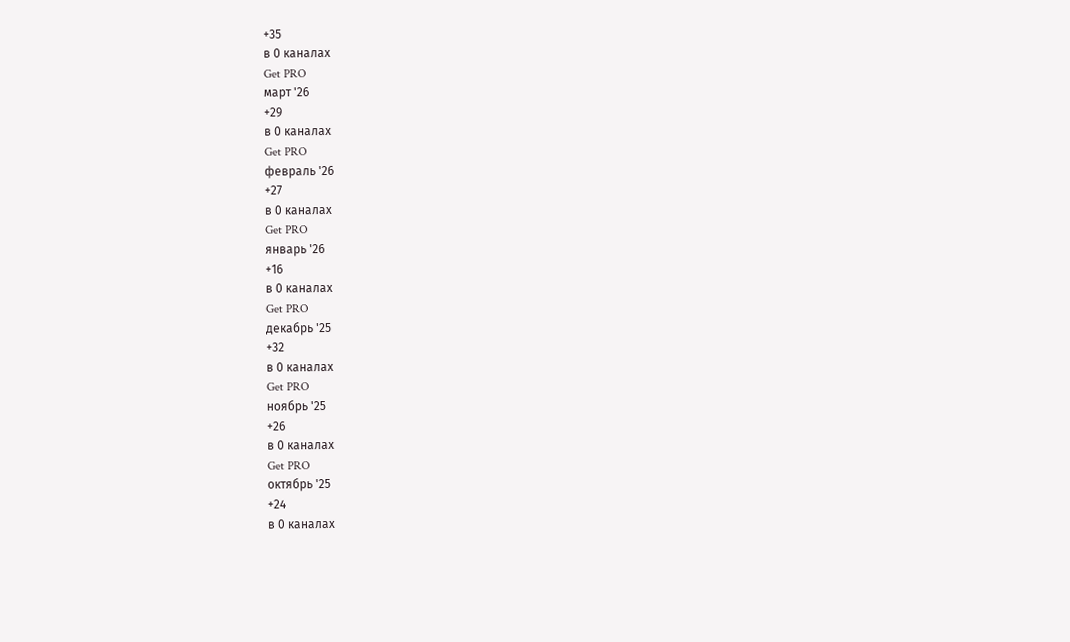+35
в 0 каналах
Get PRO
март '26
+29
в 0 каналах
Get PRO
февраль '26
+27
в 0 каналах
Get PRO
январь '26
+16
в 0 каналах
Get PRO
декабрь '25
+32
в 0 каналах
Get PRO
ноябрь '25
+26
в 0 каналах
Get PRO
октябрь '25
+24
в 0 каналах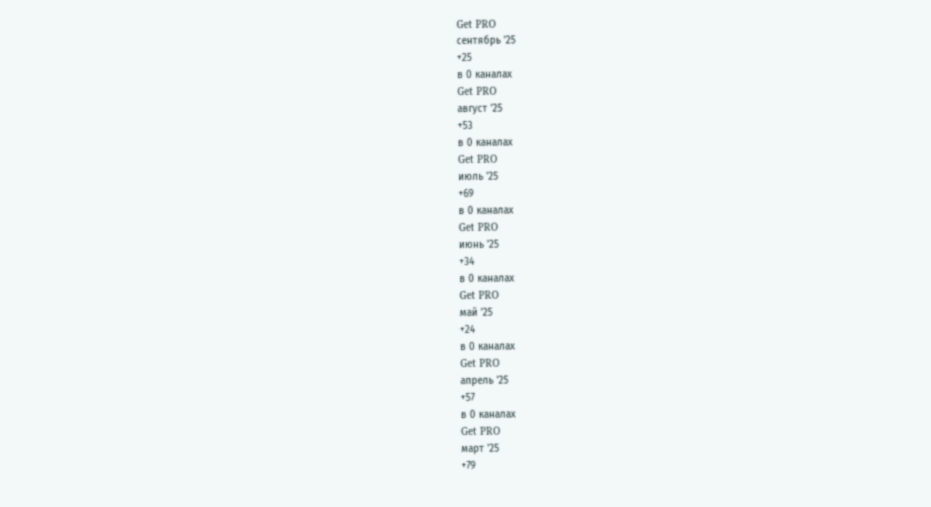Get PRO
сентябрь '25
+25
в 0 каналах
Get PRO
август '25
+53
в 0 каналах
Get PRO
июль '25
+69
в 0 каналах
Get PRO
июнь '25
+34
в 0 каналах
Get PRO
май '25
+24
в 0 каналах
Get PRO
апрель '25
+57
в 0 каналах
Get PRO
март '25
+79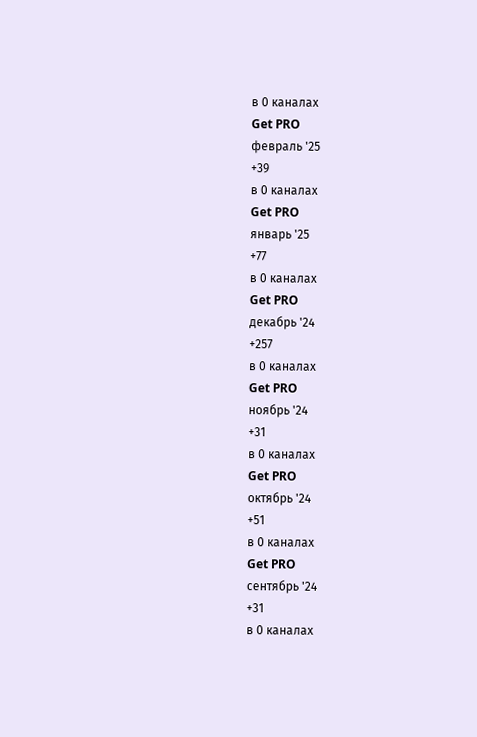в 0 каналах
Get PRO
февраль '25
+39
в 0 каналах
Get PRO
январь '25
+77
в 0 каналах
Get PRO
декабрь '24
+257
в 0 каналах
Get PRO
ноябрь '24
+31
в 0 каналах
Get PRO
октябрь '24
+51
в 0 каналах
Get PRO
сентябрь '24
+31
в 0 каналах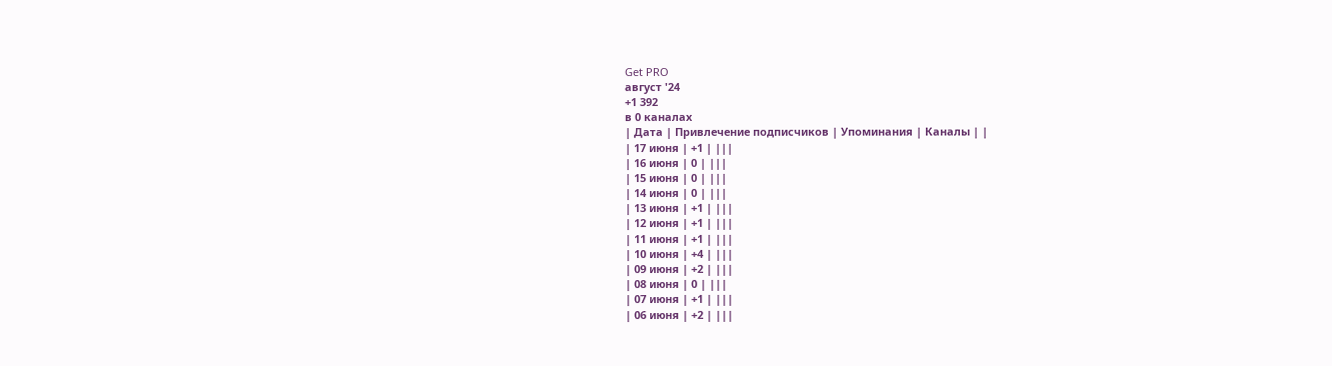Get PRO
август '24
+1 392
в 0 каналах
| Дата | Привлечение подписчиков | Упоминания | Каналы | |
| 17 июня | +1 | |||
| 16 июня | 0 | |||
| 15 июня | 0 | |||
| 14 июня | 0 | |||
| 13 июня | +1 | |||
| 12 июня | +1 | |||
| 11 июня | +1 | |||
| 10 июня | +4 | |||
| 09 июня | +2 | |||
| 08 июня | 0 | |||
| 07 июня | +1 | |||
| 06 июня | +2 | |||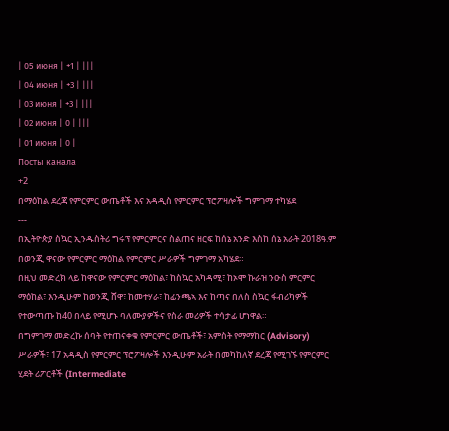| 05 июня | +1 | |||
| 04 июня | +3 | |||
| 03 июня | +3 | |||
| 02 июня | 0 | |||
| 01 июня | 0 |
Посты канала
+2
በማዕከል ደረጃ የምርምር ውጤቶች እና አዳዲስ የምርምር ፕሮፖዛሎች ግምገማ ተካሄደ
---
በኢትዮጵያ ስኳር ኢንዱስትሪ ግሩፕ የምርምርና ስልጠና ዘርፍ ከሰኔ አንድ እስከ ሰኔ አራት 2018ዓ.ም በወንጂ ዋናው የምርምር ማዕከል የምርምር ሥራዎች ግምገማ አካሄደ።
በዚህ መድረክ ላይ ከዋናው የምርምር ማዕከል፣ ከስኳር አካዳሚ፣ ከኦሞ ኩራዝ ንዑስ ምርምር ማዕከል፣ እንዲሁም ከወንጂ ሸዋ፣ ከመተሃራ፣ ከፊንጫኣ እና ከጣና በለስ ስኳር ፋብሪካዎች የተውጣጡ ከ40 በላይ የሚሆኑ ባለሙያዎችና የስራ መሪዎች ተሳታፊ ሆነዋል።
በግምገማ መድረኩ ሰባት የተጠናቀቁ የምርምር ውጤቶች፣ አምስት የማማከር (Advisory) ሥራዎች፣ 17 አዳዲስ የምርምር ፕሮፖዛሎች እንዲሁም አራት በመካከለኛ ደረጃ የሚገኙ የምርምር ሂደት ሪፖርቶች (Intermediate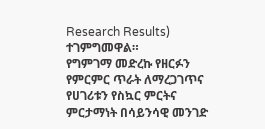Research Results) ተገምግመዋል።
የግምገማ መድረኩ የዘርፉን የምርምር ጥራት ለማረጋገጥና የሀገሪቱን የስኳር ምርትና ምርታማነት በሳይንሳዊ መንገድ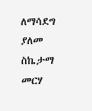ለማሳደግ ያለመ ስኬታማ መርሃ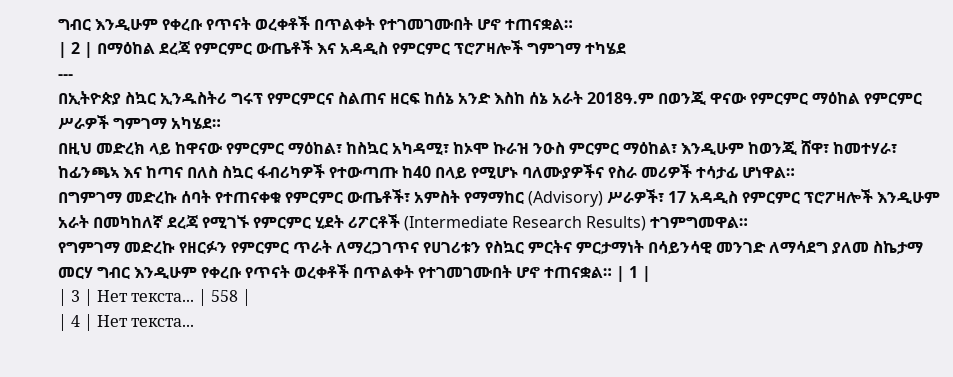ግብር እንዲሁም የቀረቡ የጥናት ወረቀቶች በጥልቀት የተገመገሙበት ሆኖ ተጠናቋል።
| 2 | በማዕከል ደረጃ የምርምር ውጤቶች እና አዳዲስ የምርምር ፕሮፖዛሎች ግምገማ ተካሄደ
---
በኢትዮጵያ ስኳር ኢንዱስትሪ ግሩፕ የምርምርና ስልጠና ዘርፍ ከሰኔ አንድ እስከ ሰኔ አራት 2018ዓ.ም በወንጂ ዋናው የምርምር ማዕከል የምርምር ሥራዎች ግምገማ አካሄደ።
በዚህ መድረክ ላይ ከዋናው የምርምር ማዕከል፣ ከስኳር አካዳሚ፣ ከኦሞ ኩራዝ ንዑስ ምርምር ማዕከል፣ እንዲሁም ከወንጂ ሸዋ፣ ከመተሃራ፣ ከፊንጫኣ እና ከጣና በለስ ስኳር ፋብሪካዎች የተውጣጡ ከ40 በላይ የሚሆኑ ባለሙያዎችና የስራ መሪዎች ተሳታፊ ሆነዋል።
በግምገማ መድረኩ ሰባት የተጠናቀቁ የምርምር ውጤቶች፣ አምስት የማማከር (Advisory) ሥራዎች፣ 17 አዳዲስ የምርምር ፕሮፖዛሎች እንዲሁም አራት በመካከለኛ ደረጃ የሚገኙ የምርምር ሂደት ሪፖርቶች (Intermediate Research Results) ተገምግመዋል።
የግምገማ መድረኩ የዘርፉን የምርምር ጥራት ለማረጋገጥና የሀገሪቱን የስኳር ምርትና ምርታማነት በሳይንሳዊ መንገድ ለማሳደግ ያለመ ስኬታማ መርሃ ግብር እንዲሁም የቀረቡ የጥናት ወረቀቶች በጥልቀት የተገመገሙበት ሆኖ ተጠናቋል። | 1 |
| 3 | Нет текста... | 558 |
| 4 | Нет текста...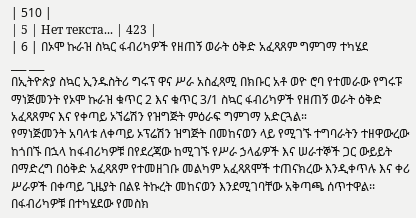| 510 |
| 5 | Нет текста... | 423 |
| 6 | በኦሞ ኩራዝ ስኳር ፋብሪካዎች የዘጠኝ ወራት ዕቅድ አፈጻጸም ግምገማ ተካሄደ
___ ___
በኢትዮጵያ ስኳር ኢንዱስትሪ ግሩፕ ዋና ሥራ አስፈጻሚ በክቡር አቶ ወዮ ሮባ የተመራው የግሩፑ ማነጅመንት የኦሞ ኩራዝ ቁጥር 2 እና ቁጥር 3/1 ስኳር ፋብሪካዎች የዘጠኝ ወራት ዕቅድ አፈጻጸምና እና የቀጣይ ኦኘሬሽን የዝግጅት ምዕራፍ ግምገማ አድርጓል።
የማነጅመንት አባላቱ ለቀጣይ ኦፕሬሽን ዝግጅት በመከናወን ላይ የሚገኙ ተግባራትን ተዘዋውረው ከጎበኙ በኋላ ከፋብሪካዎቹ በየደረጃው ከሚገኙ የሥራ ኃላፊዎች እና ሠራተኞች ጋር ውይይት በማድረግ በዕቅድ አፈጻጸም የተመዘገቡ መልካም አፈጻጸሞች ተጠናክረው እንዲቀጥሉ እና ቀሪ ሥራዎች በቀጣይ ጊዜያት በልዩ ትኩረት መከናወን እንደሚገባቸው አቅጣጫ ሰጥተዋል፡፡
በፋብሪካዎቹ በተካሄደው የመስክ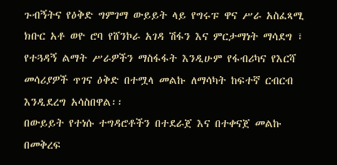ጉብኝትና የዕቅድ ግምገማ ውይይት ላይ የግሩፑ ዋና ሥራ አስፈጻሚ ክቡር አቶ ወዮ ሮባ የሸንኮራ አገዳ ሽፋን እና ምርታማነት ማሳደግ ፣ የተጓዳኝ ልማት ሥራዎችን ማስፋፋት እንዲሁም የፋብሪካና የእርሻ መሳሪያዎች ጥገና ዕቅድ በተሟላ መልኩ ለማሳካት ከፍተኛ ርብርብ እንዲደረግ አሳስበዋል፡፡
በውይይት የተነሱ ተግዳሮቶችን በተደራጀ እና በተቀናጀ መልኩ በመቅረፍ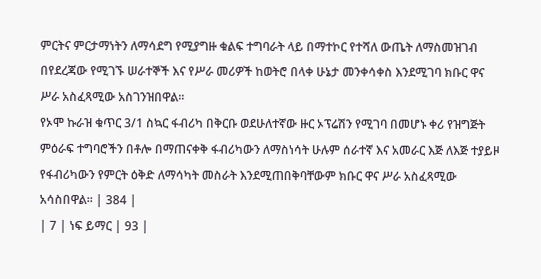ምርትና ምርታማነትን ለማሳደግ የሚያግዙ ቁልፍ ተግባራት ላይ በማተኮር የተሻለ ውጤት ለማስመዝገብ በየደረጃው የሚገኙ ሠራተኞች እና የሥራ መሪዎች ከወትሮ በላቀ ሁኔታ መንቀሳቀስ እንደሚገባ ክቡር ዋና ሥራ አስፈጻሚው አስገንዝበዋል፡፡
የኦሞ ኩራዝ ቁጥር 3/1 ስኳር ፋብሪካ በቅርቡ ወደሁለተኛው ዙር ኦፕሬሽን የሚገባ በመሆኑ ቀሪ የዝግጅት ምዕራፍ ተግባሮችን በቶሎ በማጠናቀቅ ፋብሪካውን ለማስነሳት ሁሉም ሰራተኛ እና አመራር እጅ ለእጅ ተያይዞ የፋብሪካውን የምርት ዕቅድ ለማሳካት መስራት እንደሚጠበቅባቸውም ክቡር ዋና ሥራ አስፈጻሚው አሳስበዋል፡፡ | 384 |
| 7 | ነፍ ይማር | 93 |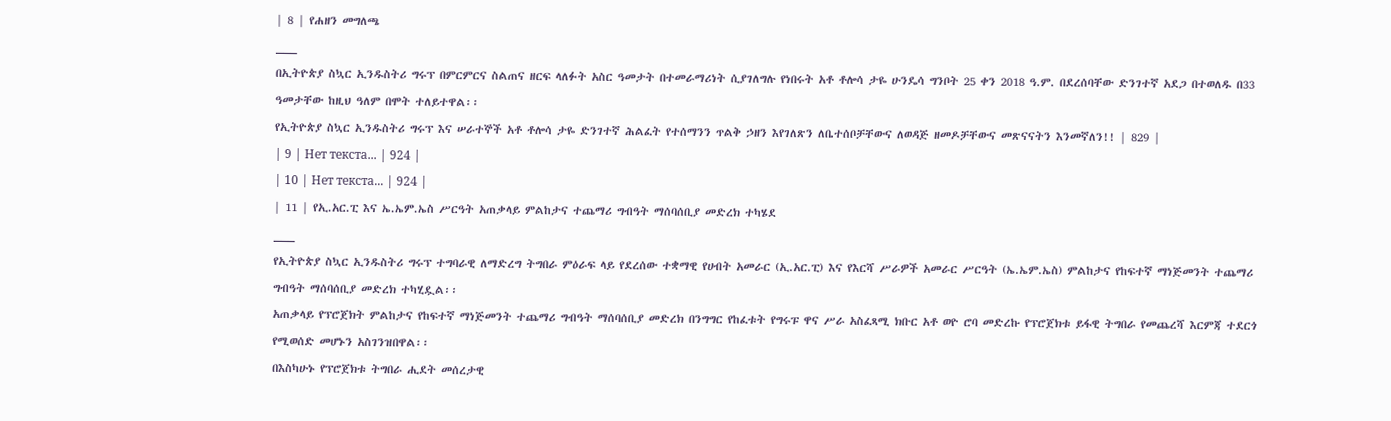| 8 | የሐዘን መግለጫ
___
በኢትዮጵያ ስኳር ኢንዱስትሪ ግሩፕ በምርምርና ስልጠና ዘርፍ ላለፉት አስር ዓመታት በተመራማሪነት ሲያገለግሉ የነበሩት አቶ ቶሎሳ ታዬ ሁንዴሳ ግንቦት 25 ቀን 2018 ዓ.ም. በደረሰባቸው ድንገተኛ አደጋ በተወለዱ በ33 ዓመታቸው ከዚህ ዓለም በሞት ተለይተዋል፡፡
የኢትዮጵያ ስኳር ኢንዱስትሪ ግሩፕ እና ሠራተኞች አቶ ቶሎሳ ታዬ ድንገተኛ ሕልፈት የተሰማንን ጥልቅ ኃዘን እየገለጽን ለቤተሰቦቻቸውና ለወዳጅ ዘመዶቻቸውና መጽናናትን እንመኛለን!! | 829 |
| 9 | Нет текста... | 924 |
| 10 | Нет текста... | 924 |
| 11 | የኢ.አር.ፒ እና ኤ.ኤም.ኤስ ሥርዓት አጠቃላይ ምልከታና ተጨማሪ ግብዓት ማሰባሰቢያ መድረክ ተካሄደ
___
የኢትዮጵያ ስኳር ኢንዱስትሪ ግሩፕ ተግባራዊ ለማድረግ ትግበራ ምዕራፍ ላይ የደረሰው ተቋማዊ የሀብት አመራር (ኢ.አር.ፒ) እና የእርሻ ሥራዎች አመራር ሥርዓት (ኤ.ኤም.ኤስ) ምልከታና የከፍተኛ ማነጅመንት ተጨማሪ ግብዓት ማሰባሰቢያ መድረክ ተካሂዷል፡፡
አጠቃላይ የፕሮጀክት ምልከታና የከፍተኛ ማነጅመንት ተጨማሪ ግብዓት ማሰባሰቢያ መድረክ በንግግር የከፈቱት የግሩፑ ዋና ሥራ አስፈጻሚ ክቡር አቶ ወዮ ሮባ መድረኩ የፕሮጀክቱ ይፋዊ ትግበራ የመጨረሻ እርምጃ ተደርጎ የሚወሰድ መሆኑን አስገንዝበዋል፡፡
በእስካሁኑ የፕሮጀክቱ ትግበራ ሒደት መሰረታዊ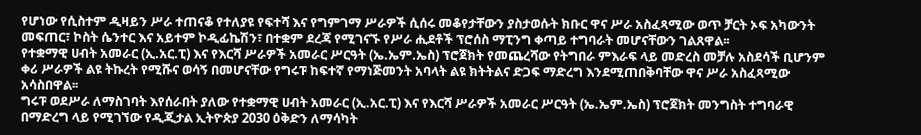የሆነው የሲስተም ዲዛይን ሥራ ተጠናቆ የተለያዩ የፍተሻ እና የግምገማ ሥራዎች ሲሰሩ መቆየታቸውን ያስታወሱት ክቡር ዋና ሥራ አስፈጻሚው ወጥ ቻርት ኦፍ አካውንት መፍጠር፣ ኮስት ሴንተር እና አይተም ኮዲፊኬሽን፣ በተቋም ደረጃ የሚገናኙ የሥራ ሒደቶች ፕሮሰስ ማፒንግ ቀጣይ ተግባራት መሆናቸውን ገልጸዋል፡፡
የተቋማዊ ሀብት አመራር (ኢ.አር.ፒ) እና የእርሻ ሥራዎች አመራር ሥርዓት (ኤ.ኤም.ኤስ) ፕሮጀክት የመጨረሻው የትግበራ ምእራፍ ላይ መድረስ መቻሉ አስደሳች ቢሆንም ቀሪ ሥራዎች ልዩ ትኩረት የሚሹና ወሳኝ በመሆናቸው የግሩፑ ከፍተኛ የማነጅመንት አባላት ልዩ ክትትልና ድጋፍ ማድረግ እንደሚጠበቅባቸው ዋና ሥራ አስፈጻሚው አሳስበዋል፡፡
ግሩፑ ወደሥራ ለማስገባት እየሰራበት ያለው የተቋማዊ ሀብት አመራር (ኢ.አር.ፒ) እና የእርሻ ሥራዎች አመራር ሥርዓት (ኤ.ኤም.ኤስ) ፕሮጀክት መንግስት ተግባራዊ በማድረግ ላይ የሚገኘው የዲጂታል ኢትዮጵያ 2030 ዕቅድን ለማሳካት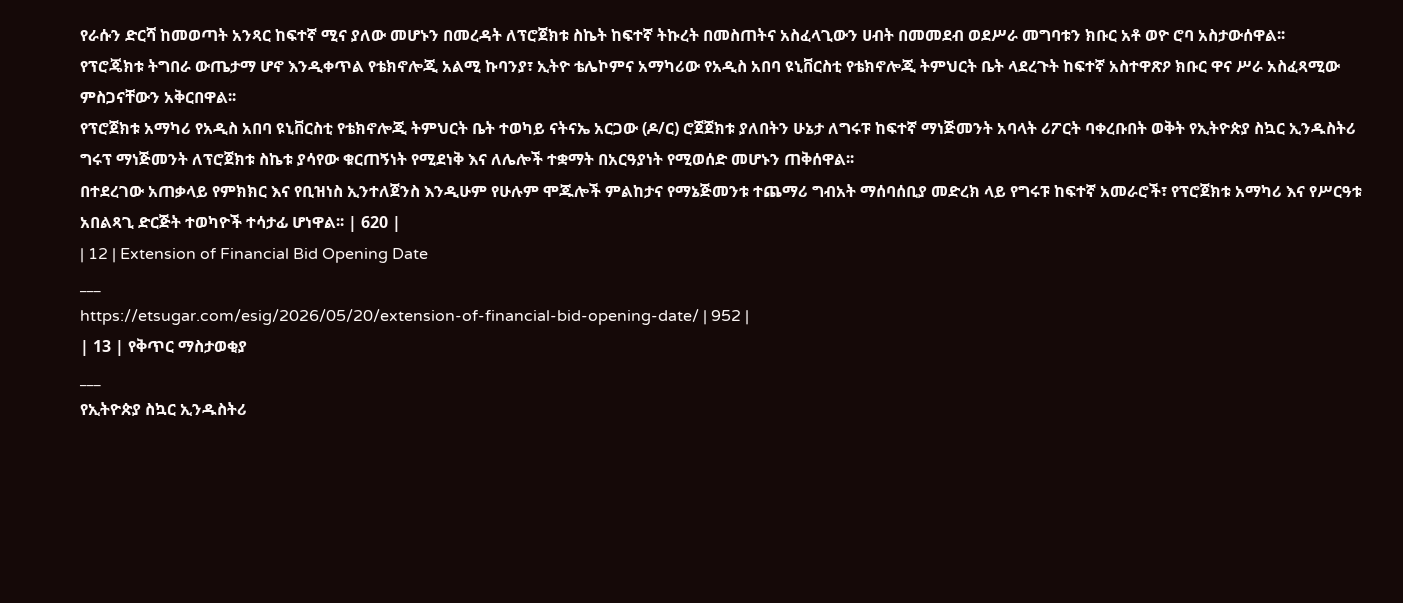የራሱን ድርሻ ከመወጣት አንጻር ከፍተኛ ሚና ያለው መሆኑን በመረዳት ለፕሮጀክቱ ስኬት ከፍተኛ ትኩረት በመስጠትና አስፈላጊውን ሀብት በመመደብ ወደሥራ መግባቱን ክቡር አቶ ወዮ ሮባ አስታውሰዋል፡፡
የፕሮጄክቱ ትግበራ ውጤታማ ሆኖ እንዲቀጥል የቴክኖሎጂ አልሚ ኩባንያ፣ ኢትዮ ቴሌኮምና አማካሪው የአዲስ አበባ ዩኒቨርስቲ የቴክኖሎጂ ትምህርት ቤት ላደረጉት ከፍተኛ አስተዋጽዖ ክቡር ዋና ሥራ አስፈጻሚው ምስጋናቸውን አቅርበዋል፡፡
የፕሮጀክቱ አማካሪ የአዲስ አበባ ዩኒቨርስቲ የቴክኖሎጂ ትምህርት ቤት ተወካይ ናትናኤ አርጋው (ዶ/ር) ሮጀጀክቱ ያለበትን ሁኔታ ለግሩፑ ከፍተኛ ማነጅመንት አባላት ሪፖርት ባቀረቡበት ወቅት የኢትዮጵያ ስኳር ኢንዱስትሪ ግሩፕ ማነጅመንት ለፕሮጀክቱ ስኬቱ ያሳየው ቁርጠኝነት የሚደነቅ እና ለሌሎች ተቋማት በአርዓያነት የሚወሰድ መሆኑን ጠቅሰዋል፡፡
በተደረገው አጠቃላይ የምክክር እና የቢዝነስ ኢንተለጀንስ እንዲሁም የሁሉም ሞጁሎች ምልከታና የማኔጅመንቱ ተጨማሪ ግብአት ማሰባሰቢያ መድረክ ላይ የግሩፑ ከፍተኛ አመራሮች፣ የፕሮጀክቱ አማካሪ እና የሥርዓቱ አበልጻጊ ድርጅት ተወካዮች ተሳታፊ ሆነዋል፡፡ | 620 |
| 12 | Extension of Financial Bid Opening Date
___
https://etsugar.com/esig/2026/05/20/extension-of-financial-bid-opening-date/ | 952 |
| 13 | የቅጥር ማስታወቂያ
___
የኢትዮጵያ ስኳር ኢንዱስትሪ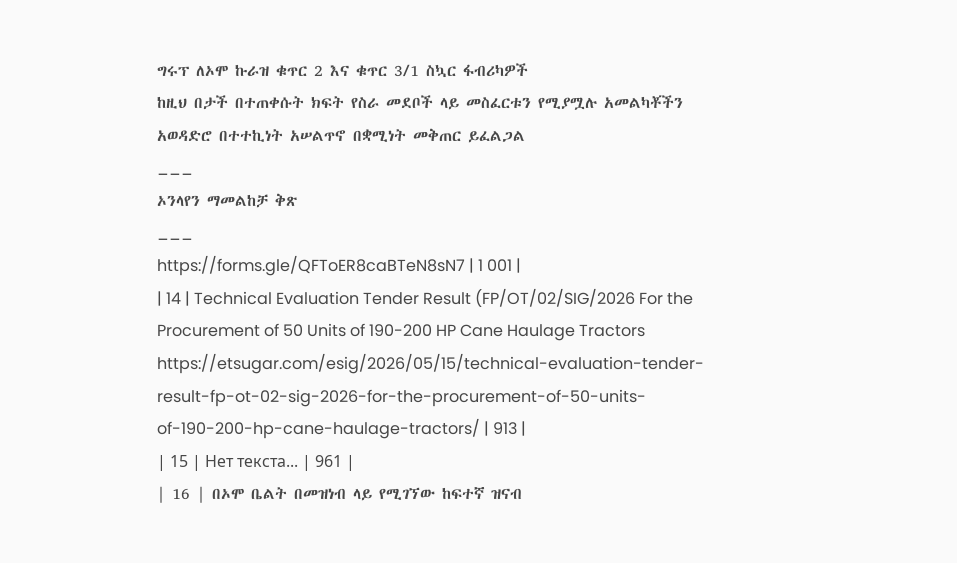ግሩፕ ለኦሞ ኩራዝ ቁጥር 2 እና ቁጥር 3/1 ስኳር ፋብሪካዎች
ከዚህ በታች በተጠቀሱት ክፍት የስራ መደቦች ላይ መስፈርቱን የሚያሟሉ አመልካቾችን አወዳድሮ በተተኪነት አሠልጥኖ በቋሚነት መቅጠር ይፈልጋል
___
ኦንላየን ማመልከቻ ቅጽ
___
https://forms.gle/QFToER8caBTeN8sN7 | 1 001 |
| 14 | Technical Evaluation Tender Result (FP/OT/02/SIG/2026 For the Procurement of 50 Units of 190-200 HP Cane Haulage Tractors
https://etsugar.com/esig/2026/05/15/technical-evaluation-tender-result-fp-ot-02-sig-2026-for-the-procurement-of-50-units-of-190-200-hp-cane-haulage-tractors/ | 913 |
| 15 | Нет текста... | 961 |
| 16 | በኦሞ ቤልት በመዝነብ ላይ የሚገኘው ከፍተኛ ዝናብ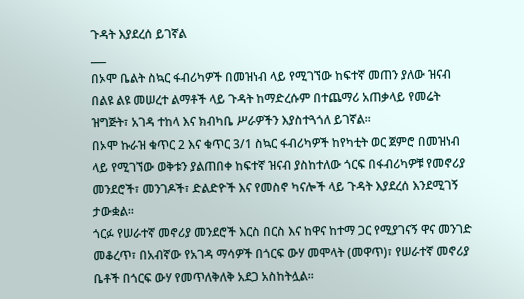ጉዳት እያደረሰ ይገኛል
___
በኦሞ ቤልት ስኳር ፋብሪካዎች በመዝነብ ላይ የሚገኘው ከፍተኛ መጠን ያለው ዝናብ በልዩ ልዩ መሠረተ ልማቶች ላይ ጉዳት ከማድረሱም በተጨማሪ አጠቃላይ የመሬት ዝግጅት፣ አገዳ ተከላ እና ክብካቤ ሥራዎችን እያስተጓጎለ ይገኛል፡፡
በኦሞ ኩራዝ ቁጥር 2 እና ቁጥር 3/1 ስኳር ፋብሪካዎች ከየካቲት ወር ጀምሮ በመዝነብ ላይ የሚገኘው ወቅቱን ያልጠበቀ ከፍተኛ ዝናብ ያስከተለው ጎርፍ በፋብሪካዎቹ የመኖሪያ መንደሮች፣ መንገዶች፣ ድልድዮች እና የመስኖ ካናሎች ላይ ጉዳት እያደረሰ እንደሚገኝ ታውቋል፡፡
ጎርፉ የሠራተኛ መኖሪያ መንደሮች እርስ በርስ እና ከዋና ከተማ ጋር የሚያገናኝ ዋና መንገድ መቆረጥ፣ በአብኛው የአገዳ ማሳዎች በጎርፍ ውሃ መሞላት (መዋጥ)፣ የሠራተኛ መኖሪያ ቤቶች በጎርፍ ውሃ የመጥለቅለቅ አደጋ አስከትሏል፡፡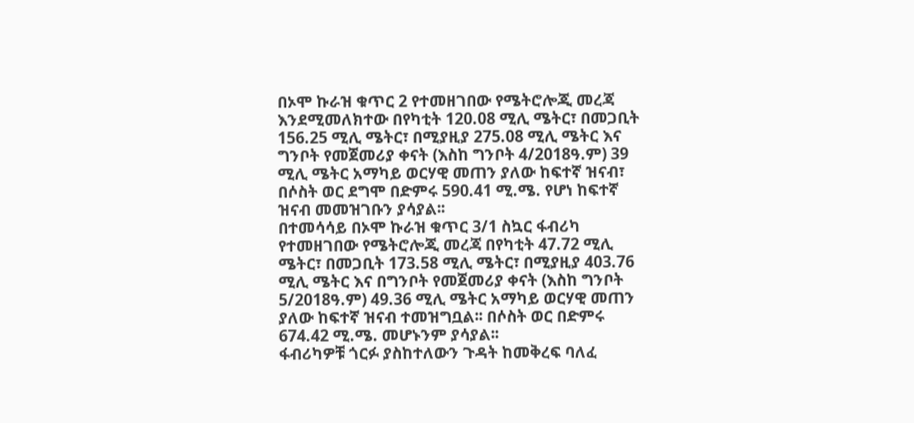በኦሞ ኩራዝ ቁጥር 2 የተመዘገበው የሜትሮሎጂ መረጃ እንደሚመለክተው በየካቲት 120.08 ሚሊ ሜትር፣ በመጋቢት 156.25 ሚሊ ሜትር፣ በሚያዚያ 275.08 ሚሊ ሜትር እና ግንቦት የመጀመሪያ ቀናት (እስከ ግንቦት 4/2018ዓ.ም) 39 ሚሊ ሜትር አማካይ ወርሃዊ መጠን ያለው ከፍተኛ ዝናብ፣ በሶስት ወር ደግሞ በድምሩ 590.41 ሚ.ሜ. የሆነ ከፍተኛ ዝናብ መመዝገቡን ያሳያል፡፡
በተመሳሳይ በኦሞ ኩራዝ ቁጥር 3/1 ስኳር ፋብሪካ የተመዘገበው የሜትሮሎጂ መረጃ በየካቲት 47.72 ሚሊ ሜትር፣ በመጋቢት 173.58 ሚሊ ሜትር፣ በሚያዚያ 403.76 ሚሊ ሜትር እና በግንቦት የመጀመሪያ ቀናት (እስከ ግንቦት 5/2018ዓ.ም) 49.36 ሚሊ ሜትር አማካይ ወርሃዊ መጠን ያለው ከፍተኛ ዝናብ ተመዝግቧል፡፡ በሶስት ወር በድምሩ 674.42 ሚ.ሜ. መሆኑንም ያሳያል፡፡
ፋብሪካዎቹ ጎርፉ ያስከተለውን ጉዳት ከመቅረፍ ባለፈ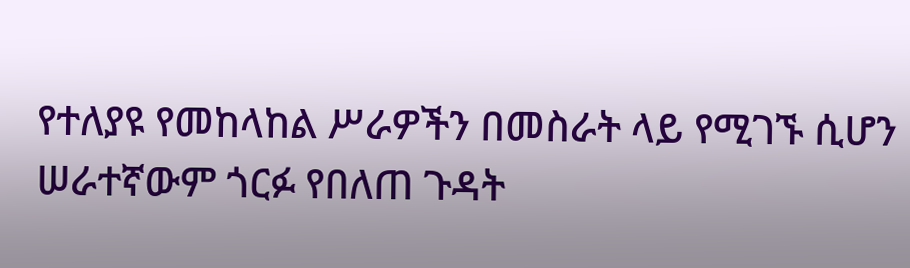የተለያዩ የመከላከል ሥራዎችን በመስራት ላይ የሚገኙ ሲሆን ሠራተኛውም ጎርፉ የበለጠ ጉዳት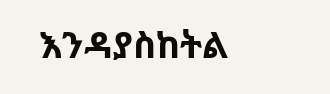እንዳያስከትል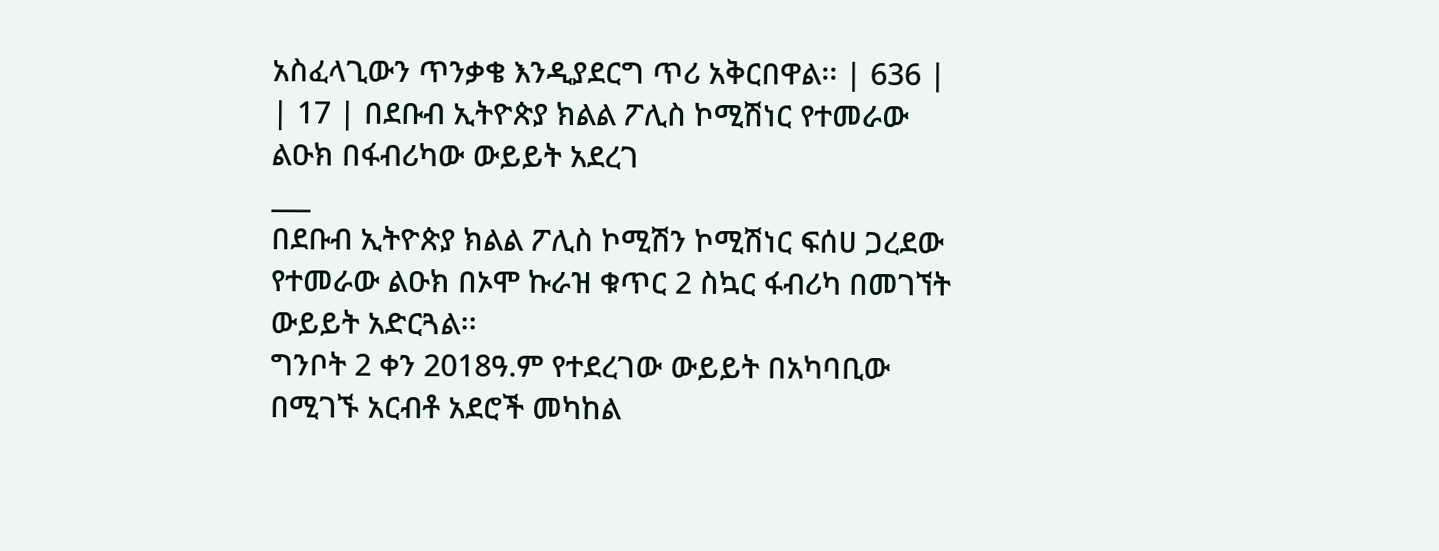አስፈላጊውን ጥንቃቄ እንዲያደርግ ጥሪ አቅርበዋል፡፡ | 636 |
| 17 | በደቡብ ኢትዮጵያ ክልል ፖሊስ ኮሚሽነር የተመራው ልዑክ በፋብሪካው ውይይት አደረገ
___
በደቡብ ኢትዮጵያ ክልል ፖሊስ ኮሚሽን ኮሚሽነር ፍሰሀ ጋረደው የተመራው ልዑክ በኦሞ ኩራዝ ቁጥር 2 ስኳር ፋብሪካ በመገኘት ውይይት አድርጓል፡፡
ግንቦት 2 ቀን 2018ዓ.ም የተደረገው ውይይት በአካባቢው በሚገኙ አርብቶ አደሮች መካከል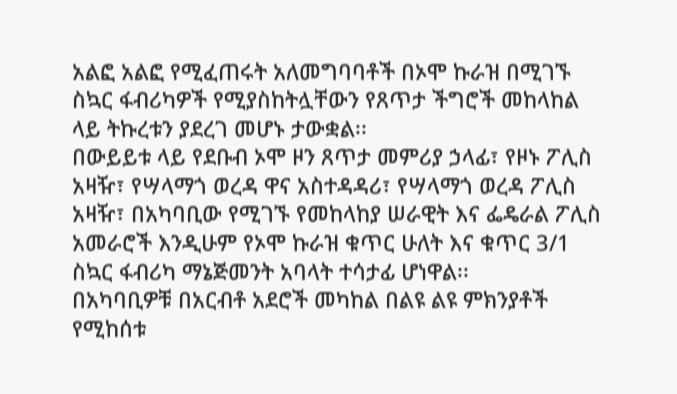አልፎ አልፎ የሚፈጠሩት አለመግባባቶች በኦሞ ኩራዝ በሚገኙ ስኳር ፋብሪካዎች የሚያስከትሏቸውን የጸጥታ ችግሮች መከላከል ላይ ትኩረቱን ያደረገ መሆኑ ታውቋል፡፡
በውይይቱ ላይ የደቡብ ኦሞ ዞን ጸጥታ መምሪያ ኃላፊ፣ የዞኑ ፖሊስ አዛዥ፣ የሣላማጎ ወረዳ ዋና አስተዳዳሪ፣ የሣላማጎ ወረዳ ፖሊስ አዛዥ፣ በአካባቢው የሚገኙ የመከላከያ ሠራዊት እና ፌዴራል ፖሊስ አመራሮች እንዲሁም የኦሞ ኩራዝ ቁጥር ሁለት እና ቁጥር 3/1 ስኳር ፋብሪካ ማኔጅመንት አባላት ተሳታፊ ሆነዋል፡፡
በአካባቢዎቹ በአርብቶ አደሮች መካከል በልዩ ልዩ ምክንያቶች የሚከሰቱ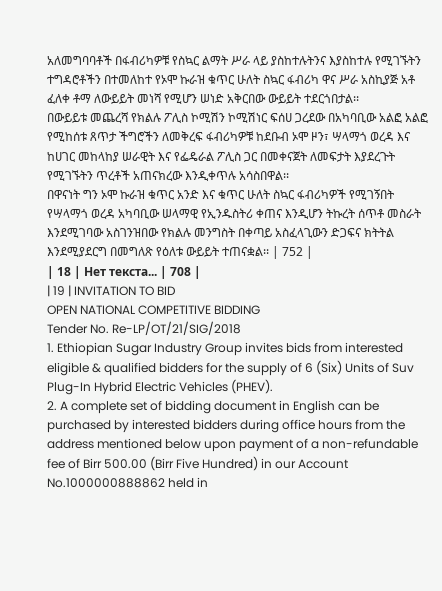አለመግባባቶች በፋብሪካዎቹ የስኳር ልማት ሥራ ላይ ያስከተሉትንና እያስከተሉ የሚገኙትን ተግዳሮቶችን በተመለከተ የኦሞ ኩራዝ ቁጥር ሁለት ስኳር ፋብሪካ ዋና ሥራ አስኪያጅ አቶ ፈለቀ ቶማ ለውይይት መነሻ የሚሆን ሠነድ አቅርበው ውይይት ተደርጎበታል፡፡
በውይይቱ መጨረሻ የክልሉ ፖሊስ ኮሚሽን ኮሚሽነር ፍሰሀ ጋረደው በአካባቢው አልፎ አልፎ የሚከሰቱ ጸጥታ ችግሮችን ለመቅረፍ ፋብሪካዎቹ ከደቡብ ኦሞ ዞን፣ ሣላማጎ ወረዳ እና ከሀገር መከላከያ ሠራዊት እና የፌዴራል ፖሊስ ጋር በመቀናጀት ለመፍታት እያደረጉት የሚገኙትን ጥረቶች አጠናክረው እንዲቀጥሉ አሳስበዋል፡፡
በዋናነት ግን ኦሞ ኩራዝ ቁጥር አንድ እና ቁጥር ሁለት ስኳር ፋብሪካዎች የሚገኝበት የሣላማጎ ወረዳ አካባቢው ሠላማዊ የኢንዱስትሪ ቀጠና እንዲሆን ትኩረት ሰጥቶ መስራት እንደሚገባው አስገንዝበው የክልሉ መንግስት በቀጣይ አስፈላጊውን ድጋፍና ክትትል እንደሚያደርግ በመግለጽ የዕለቱ ውይይት ተጠናቋል፡፡ | 752 |
| 18 | Нет текста... | 708 |
| 19 | INVITATION TO BID
OPEN NATIONAL COMPETITIVE BIDDING
Tender No. Re-LP/OT/21/SIG/2018
1. Ethiopian Sugar Industry Group invites bids from interested eligible & qualified bidders for the supply of 6 (Six) Units of Suv Plug-In Hybrid Electric Vehicles (PHEV).
2. A complete set of bidding document in English can be purchased by interested bidders during office hours from the address mentioned below upon payment of a non-refundable fee of Birr 500.00 (Birr Five Hundred) in our Account No.1000000888862 held in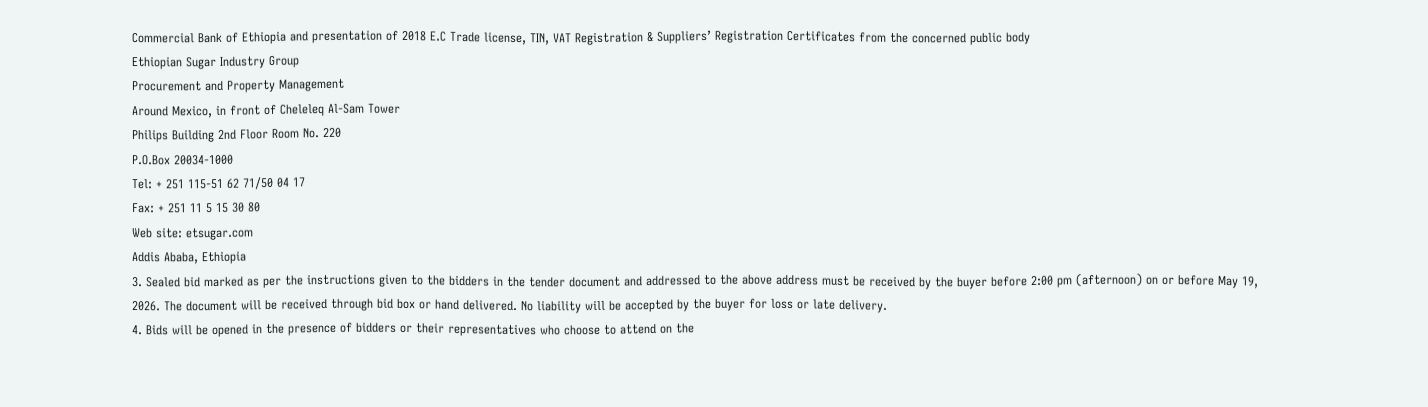Commercial Bank of Ethiopia and presentation of 2018 E.C Trade license, TIN, VAT Registration & Suppliers’ Registration Certificates from the concerned public body
Ethiopian Sugar Industry Group
Procurement and Property Management
Around Mexico, in front of Cheleleq Al-Sam Tower
Philips Building 2nd Floor Room No. 220
P.O.Box 20034-1000
Tel: + 251 115-51 62 71/50 04 17
Fax: + 251 11 5 15 30 80
Web site: etsugar.com
Addis Ababa, Ethiopia
3. Sealed bid marked as per the instructions given to the bidders in the tender document and addressed to the above address must be received by the buyer before 2:00 pm (afternoon) on or before May 19, 2026. The document will be received through bid box or hand delivered. No liability will be accepted by the buyer for loss or late delivery.
4. Bids will be opened in the presence of bidders or their representatives who choose to attend on the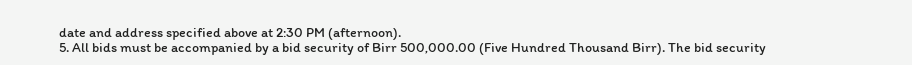date and address specified above at 2:30 PM (afternoon).
5. All bids must be accompanied by a bid security of Birr 500,000.00 (Five Hundred Thousand Birr). The bid security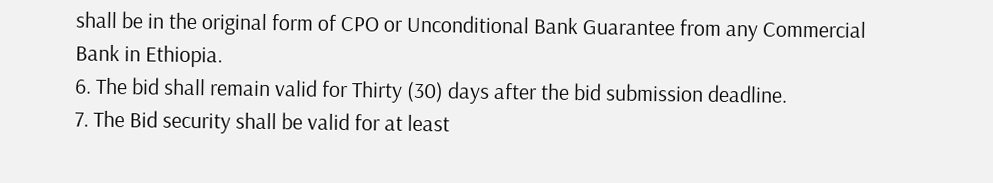shall be in the original form of CPO or Unconditional Bank Guarantee from any Commercial Bank in Ethiopia.
6. The bid shall remain valid for Thirty (30) days after the bid submission deadline.
7. The Bid security shall be valid for at least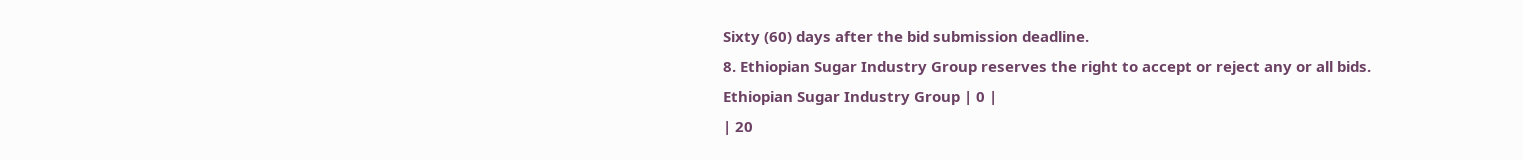Sixty (60) days after the bid submission deadline.
8. Ethiopian Sugar Industry Group reserves the right to accept or reject any or all bids.
Ethiopian Sugar Industry Group | 0 |
| 20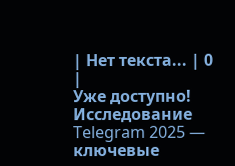| Нет текста... | 0 |
Уже доступно! Исследование Telegram 2025 — ключевые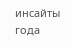инсайты года